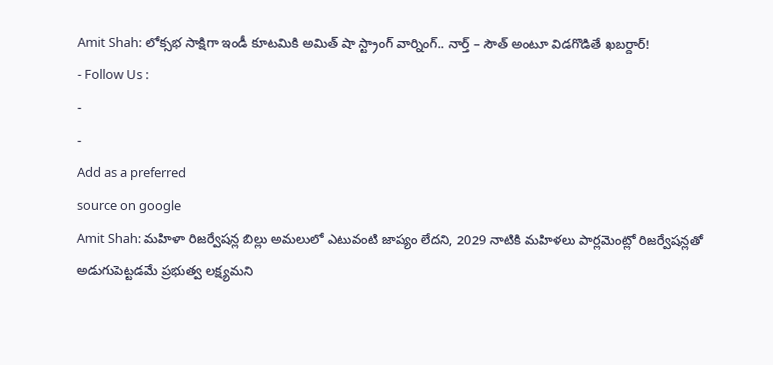Amit Shah: లోక్సభ సాక్షిగా ఇండీ కూటమికి అమిత్ షా స్ట్రాంగ్ వార్నింగ్.. నార్త్ – సౌత్ అంటూ విడగొడితే ఖబర్దార్!
- Follow Us :
-
-
Add as a preferred
source on google
Amit Shah: మహిళా రిజర్వేషన్ల బిల్లు అమలులో ఎటువంటి జాప్యం లేదని, 2029 నాటికి మహిళలు పార్లమెంట్లో రిజర్వేషన్లతో అడుగుపెట్టడమే ప్రభుత్వ లక్ష్యమని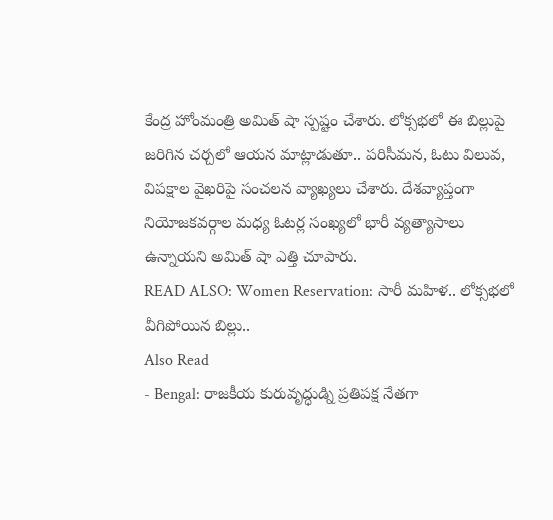కేంద్ర హోంమంత్రి అమిత్ షా స్పష్టం చేశారు. లోక్సభలో ఈ బిల్లుపై జరిగిన చర్చలో ఆయన మాట్లాడుతూ.. పరిసీమన, ఓటు విలువ, విపక్షాల వైఖరిపై సంచలన వ్యాఖ్యలు చేశారు. దేశవ్యాప్తంగా నియోజకవర్గాల మధ్య ఓటర్ల సంఖ్యలో భారీ వ్యత్యాసాలు ఉన్నాయని అమిత్ షా ఎత్తి చూపారు.
READ ALSO: Women Reservation: సారీ మహిళ.. లోక్సభలో వీగిపోయిన బిల్లు..
Also Read
- Bengal: రాజకీయ కురువృద్ధుడ్ని ప్రతిపక్ష నేతగా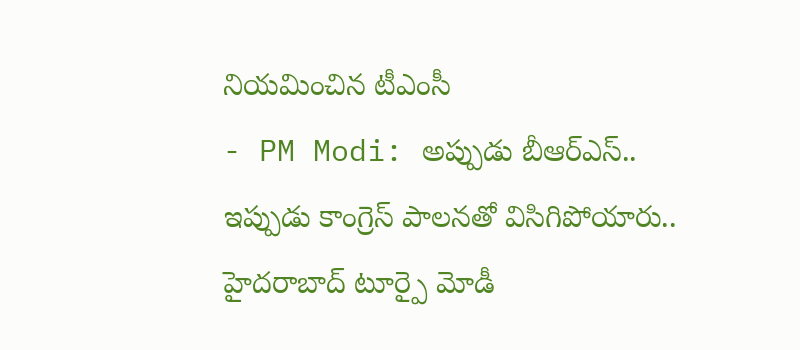నియమించిన టీఎంసీ
- PM Modi: అప్పుడు బీఆర్ఎస్.. ఇప్పుడు కాంగ్రెస్ పాలనతో విసిగిపోయారు.. హైదరాబాద్ టూర్పై మోడీ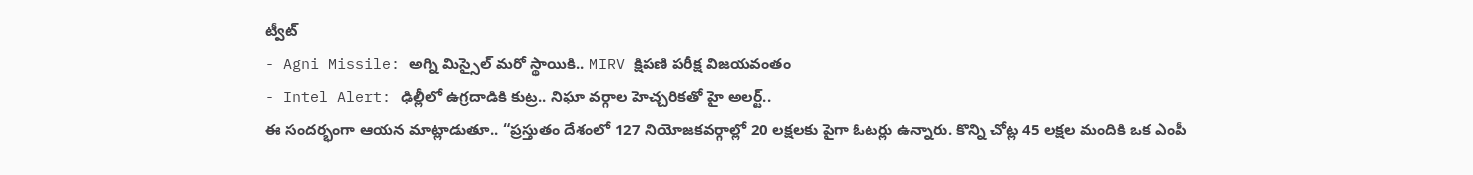ట్వీట్
- Agni Missile: అగ్ని మిస్సైల్ మరో స్థాయికి.. MIRV క్షిపణి పరీక్ష విజయవంతం
- Intel Alert: ఢిల్లీలో ఉగ్రదాడికి కుట్ర.. నిఘా వర్గాల హెచ్చరికతో హై అలర్ట్..
ఈ సందర్భంగా ఆయన మాట్లాడుతూ.. “ప్రస్తుతం దేశంలో 127 నియోజకవర్గాల్లో 20 లక్షలకు పైగా ఓటర్లు ఉన్నారు. కొన్ని చోట్ల 45 లక్షల మందికి ఒక ఎంపీ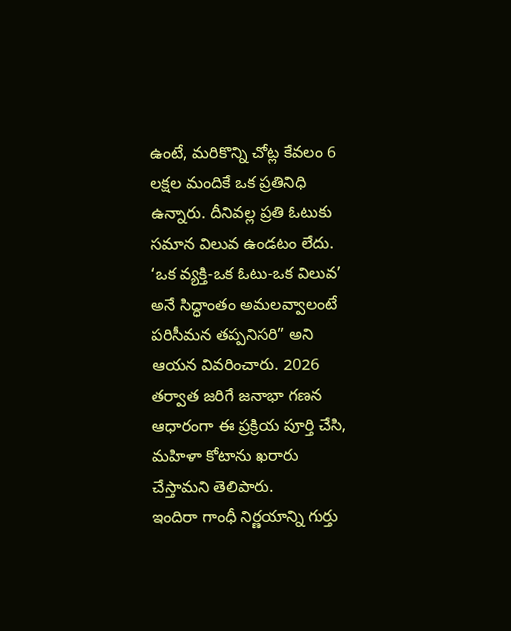ఉంటే, మరికొన్ని చోట్ల కేవలం 6 లక్షల మందికే ఒక ప్రతినిధి ఉన్నారు. దీనివల్ల ప్రతి ఓటుకు సమాన విలువ ఉండటం లేదు. ‘ఒక వ్యక్తి-ఒక ఓటు-ఒక విలువ’ అనే సిద్ధాంతం అమలవ్వాలంటే పరిసీమన తప్పనిసరి” అని ఆయన వివరించారు. 2026 తర్వాత జరిగే జనాభా గణన ఆధారంగా ఈ ప్రక్రియ పూర్తి చేసి, మహిళా కోటాను ఖరారు చేస్తామని తెలిపారు.
ఇందిరా గాంధీ నిర్ణయాన్ని గుర్తు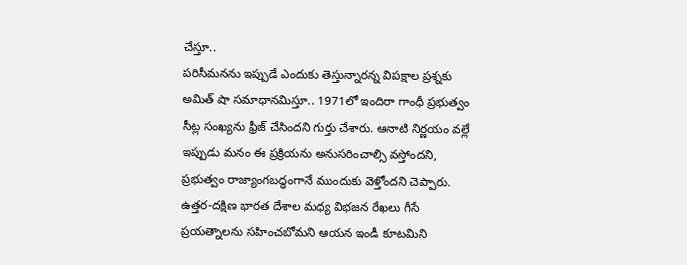చేస్తూ..
పరిసీమనను ఇప్పుడే ఎందుకు తెస్తున్నారన్న విపక్షాల ప్రశ్నకు అమిత్ షా సమాధానమిస్తూ.. 1971లో ఇందిరా గాంధీ ప్రభుత్వం సీట్ల సంఖ్యను ఫ్రీజ్ చేసిందని గుర్తు చేశారు. ఆనాటి నిర్ణయం వల్లే ఇప్పుడు మనం ఈ ప్రక్రియను అనుసరించాల్సి వస్తోందని, ప్రభుత్వం రాజ్యాంగబద్ధంగానే ముందుకు వెళ్తోందని చెప్పారు. ఉత్తర-దక్షిణ భారత దేశాల మధ్య విభజన రేఖలు గీసే ప్రయత్నాలను సహించబోమని ఆయన ఇండీ కూటమిని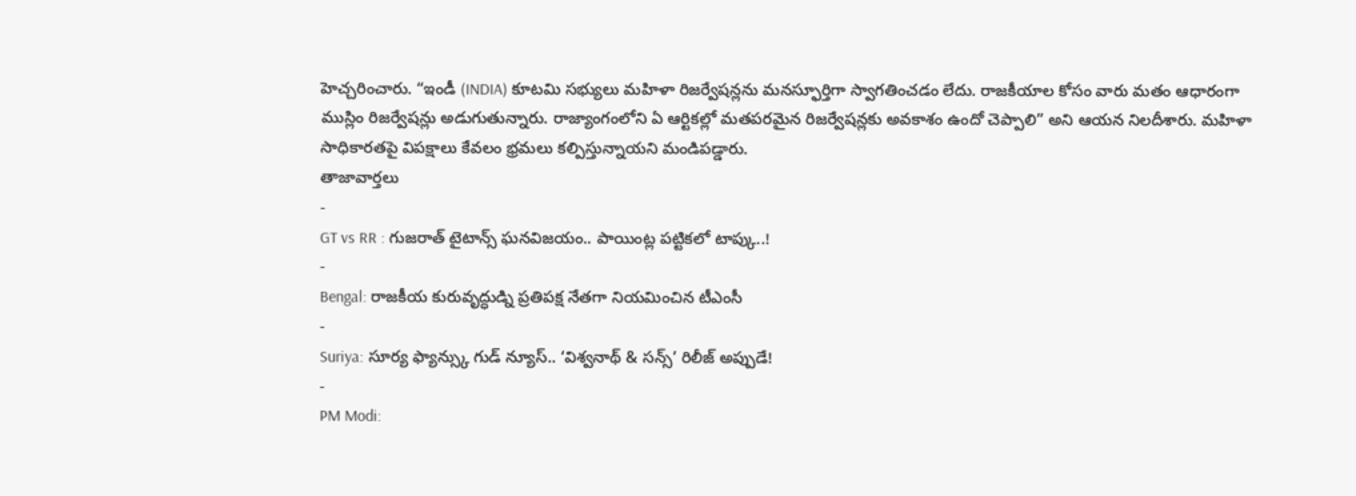హెచ్చరించారు. “ఇండీ (INDIA) కూటమి సభ్యులు మహిళా రిజర్వేషన్లను మనస్ఫూర్తిగా స్వాగతించడం లేదు. రాజకీయాల కోసం వారు మతం ఆధారంగా ముస్లిం రిజర్వేషన్లు అడుగుతున్నారు. రాజ్యాంగంలోని ఏ ఆర్టికల్లో మతపరమైన రిజర్వేషన్లకు అవకాశం ఉందో చెప్పాలి” అని ఆయన నిలదీశారు. మహిళా సాధికారతపై విపక్షాలు కేవలం భ్రమలు కల్పిస్తున్నాయని మండిపడ్డారు.
తాజావార్తలు
-
GT vs RR : గుజరాత్ టైటాన్స్ ఘనవిజయం.. పాయింట్ల పట్టికలో టాప్కు..!
-
Bengal: రాజకీయ కురువృద్ధుడ్ని ప్రతిపక్ష నేతగా నియమించిన టీఎంసీ
-
Suriya: సూర్య ఫ్యాన్స్కు గుడ్ న్యూస్.. ‘విశ్వనాథ్ & సన్స్’ రిలీజ్ అప్పుడే!
-
PM Modi: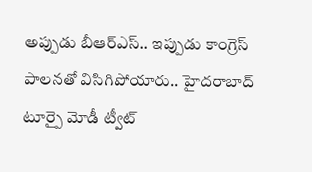అప్పుడు బీఆర్ఎస్.. ఇప్పుడు కాంగ్రెస్ పాలనతో విసిగిపోయారు.. హైదరాబాద్ టూర్పై మోడీ ట్వీట్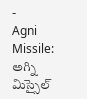-
Agni Missile: అగ్ని మిస్సైల్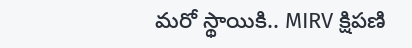మరో స్థాయికి.. MIRV క్షిపణి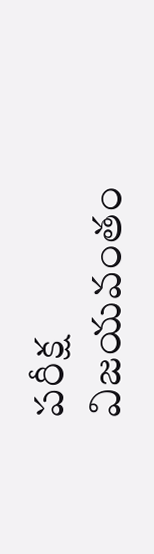పరీక్ష విజయవంతం